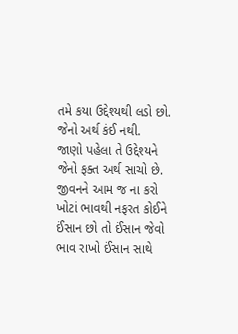તમે કયા ઉદ્દેશ્યથી લડો છો.
જેનો અર્થ કંઈ નથી.
જાણો પહેલા તે ઉદ્દેશ્યને
જેનો ફક્ત અર્થ સાચો છે.
જીવનને આમ જ ના કરો
ખોટાં ભાવથી નફરત કોઈને
ઈંસાન છો તો ઈંસાન જેવો
ભાવ રાખો ઈંસાન સાથે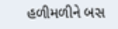હળીમળીને બસ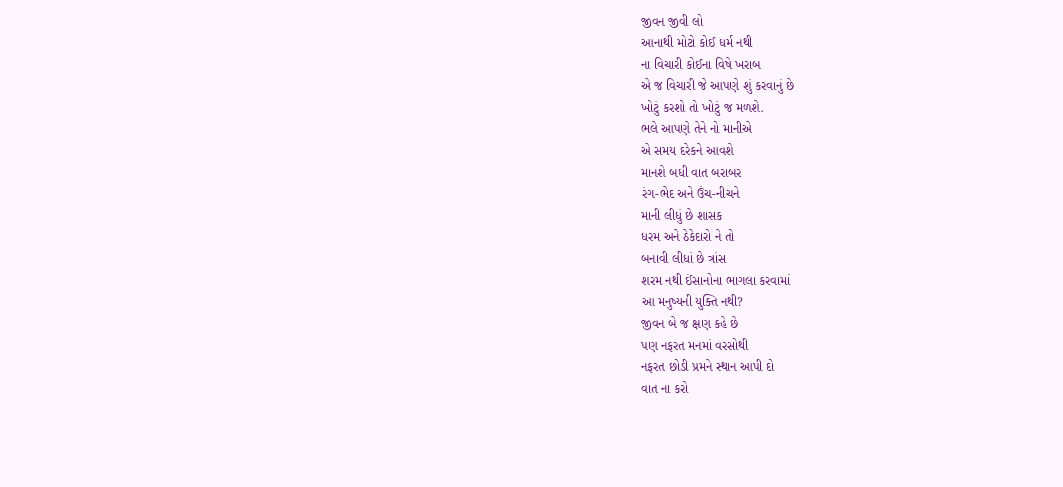જીવન જીવી લો
આનાથી મોટો કોઈ ધર્મ નથી
ના વિચારી કોઈના વિષે ખરાબ
એ જ વિચારી જે આપણે શું કરવાનું છે
ખોટું કરશો તો ખોટું જ મળશે.
ભલે આપણે તેને નો માનીએ
એ સમય દરેકને આવશે
માનશે બધી વાત બરાબર
રંગ-ભેદ અને ઉંચ-નીચને
માની લીધું છે શાસક
ધરમ અને ઠેકેદારો ને તો
બનાવી લીધાં છે ત્રાંસ
શરમ નથી ઈંસાનોના ભાગલા કરવામાં
આ મનુષ્યની યુક્તિ નથી?
જીવન બે જ ક્ષણ કહે છે
પણ નફરત મનમાં વરસોથી
નફરત છોડી પ્રમને સ્થાન આપી દો
વાત ના કરો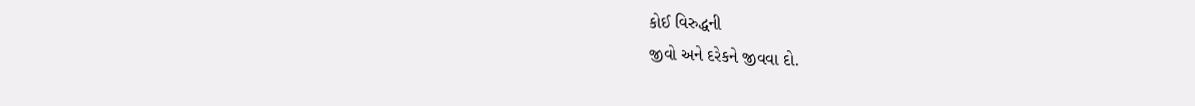કોઈ વિરુદ્ધની
જીવો અને દરેકને જીવવા દો.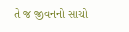તે જ જીવનનો સાચો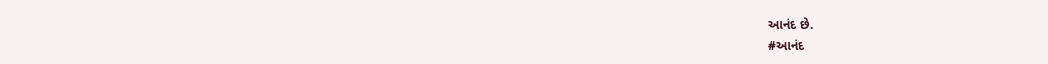આનંદ છે.
#આનંદ